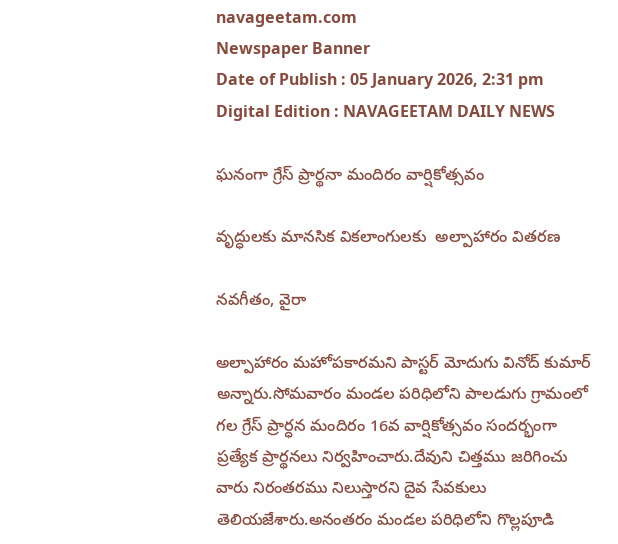navageetam.com
Newspaper Banner
Date of Publish : 05 January 2026, 2:31 pm Digital Edition : NAVAGEETAM DAILY NEWS

ఘనంగా గ్రేస్ ప్రార్థనా మందిరం వార్షికోత్సవం

వృద్ధులకు మానసిక వికలాంగులకు  అల్పాహారం వితరణ

నవగీతం, వైరా

అల్పాహారం మహోపకారమని పాస్టర్ మోదుగు వినోద్ కుమార్ అన్నారు.సోమవారం మండల పరిధిలోని పాలడుగు గ్రామంలో గల గ్రేస్ ప్రార్ధన మందిరం 16వ వార్షికోత్సవం సందర్భంగా ప్రత్యేక ప్రార్థనలు నిర్వహించారు.దేవుని చిత్తము జరిగించు వారు నిరంతరము నిలుస్తారని దైవ సేవకులు తెలియజేశారు.అనంతరం మండల పరిధిలోని గొల్లపూడి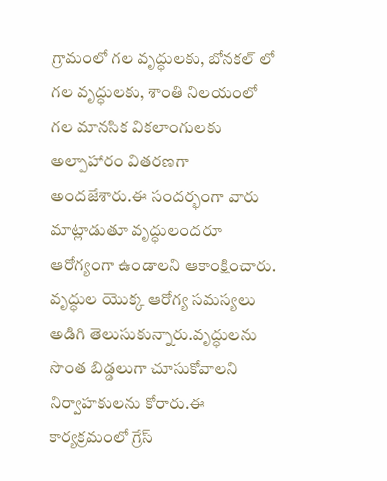గ్రామంలో గల వృద్ధులకు, బోనకల్ లో గల వృద్ధులకు, శాంతి నిలయంలో గల మానసిక వికలాంగులకు అల్పాహారం వితరణగా అందజేశారు.ఈ సందర్భంగా వారు మాట్లాడుతూ వృద్ధులందరూ ఆరోగ్యంగా ఉండాలని ఆకాంక్షించారు. వృద్ధుల యొక్క ఆరోగ్య సమస్యలు అడిగి తెలుసుకున్నారు.వృద్ధులను సొంత బిడ్డలుగా చూసుకోవాలని నిర్వాహకులను కోరారు.ఈ కార్యక్రమంలో గ్రేస్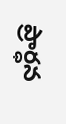ప్రార్ధన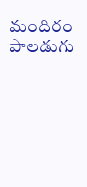మందిరం పాలడుగు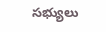సభ్యులు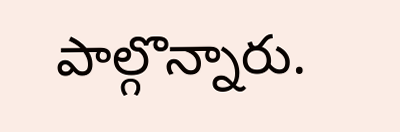పాల్గొన్నారు.